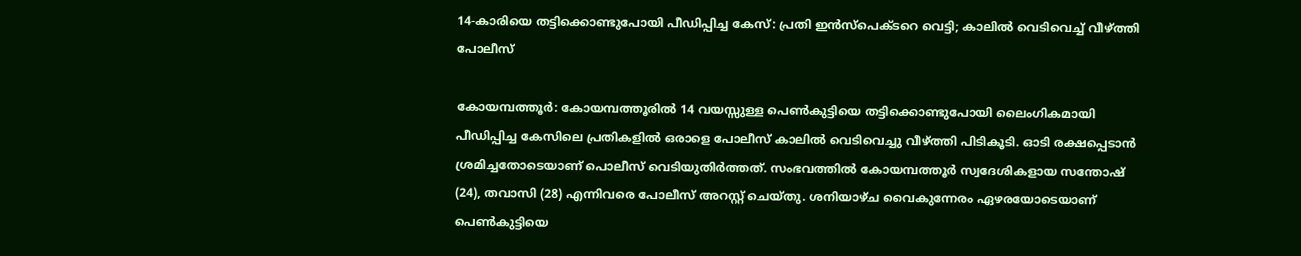14-കാരിയെ തട്ടിക്കൊണ്ടുപോയി പീഡിപ്പിച്ച കേസ്: പ്രതി ഇൻസ്‌പെക്ടറെ വെട്ടി; കാലിൽ വെടിവെച്ച് വീഴ്ത്തി പോലീസ്

കോയമ്പത്തൂർ: കോയമ്പത്തൂരിൽ 14 വയസ്സുള്ള പെൺകുട്ടിയെ തട്ടിക്കൊണ്ടുപോയി ലൈംഗികമായി പീഡിപ്പിച്ച കേസിലെ പ്രതികളിൽ ഒരാളെ പോലീസ് കാലിൽ വെടിവെച്ചു വീഴ്ത്തി പിടികൂടി. ഓടി രക്ഷപ്പെടാൻ ശ്രമിച്ചതോടെയാണ് പൊലീസ് വെടിയുതിർത്തത്. സംഭവത്തിൽ കോയമ്പത്തൂർ സ്വദേശികളായ സന്തോഷ് (24), തവാസി (28) എന്നിവരെ പോലീസ് അറസ്റ്റ് ചെയ്തു. ശനിയാഴ്ച വൈകുന്നേരം ഏഴരയോടെയാണ് പെൺകുട്ടിയെ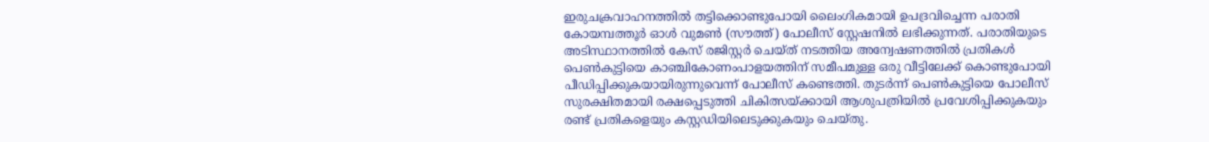ഇരുചക്രവാഹനത്തിൽ തട്ടിക്കൊണ്ടുപോയി ലൈംഗികമായി ഉപദ്രവിച്ചെന്ന പരാതി കോയമ്പത്തൂർ ഓൾ വുമൺ (സൗത്ത്) പോലീസ് സ്റ്റേഷനിൽ ലഭിക്കുന്നത്. പരാതിയുടെ അടിസ്ഥാനത്തിൽ കേസ് രജിസ്റ്റർ ചെയ്ത് നടത്തിയ അന്വേഷണത്തിൽ പ്രതികൾ പെൺകുട്ടിയെ കാഞ്ചികോണംപാളയത്തിന് സമീപമുള്ള ഒരു വീട്ടിലേക്ക് കൊണ്ടുപോയി പീഡിപ്പിക്കുകയായിരുന്നുവെന്ന് പോലീസ് കണ്ടെത്തി. തുടർന്ന് പെൺകുട്ടിയെ പോലീസ് സുരക്ഷിതമായി രക്ഷപ്പെടുത്തി ചികിത്സയ്ക്കായി ആശുപത്രിയിൽ പ്രവേശിപ്പിക്കുകയും രണ്ട് പ്രതികളെയും കസ്റ്റഡിയിലെടുക്കുകയും ചെയ്തു.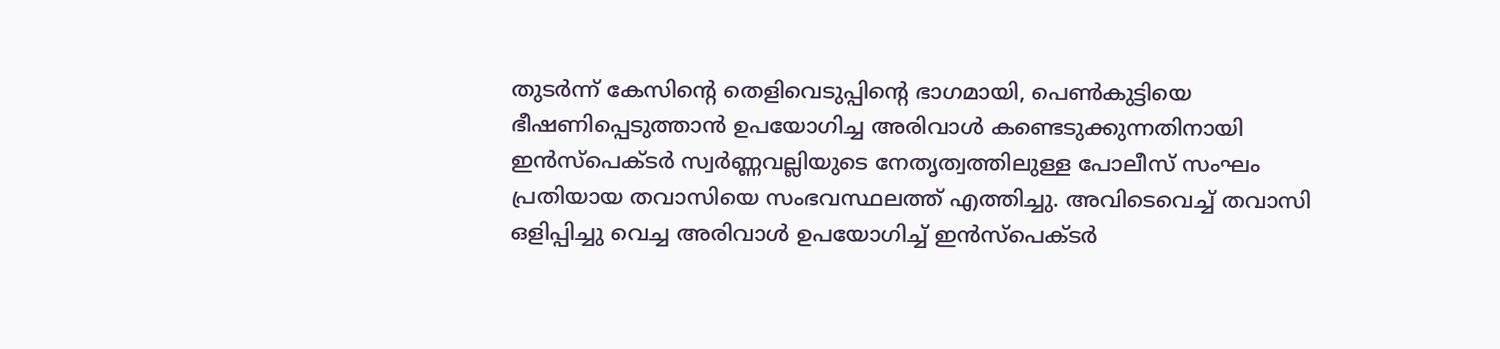തുടർന്ന് കേസിന്റെ തെളിവെടുപ്പിന്റെ ഭാഗമായി, പെൺകുട്ടിയെ ഭീഷണിപ്പെടുത്താൻ ഉപയോഗിച്ച അരിവാൾ കണ്ടെടുക്കുന്നതിനായി ഇൻസ്‌പെക്ടർ സ്വർണ്ണവല്ലിയുടെ നേതൃത്വത്തിലുള്ള പോലീസ് സംഘം പ്രതിയായ തവാസിയെ സംഭവസ്ഥലത്ത് എത്തിച്ചു. അവിടെവെച്ച് തവാസി ഒളിപ്പിച്ചു വെച്ച അരിവാൾ ഉപയോഗിച്ച് ഇൻസ്‌പെക്ടർ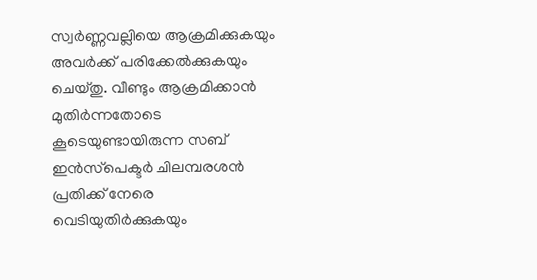സ്വർണ്ണവല്ലിയെ ആക്രമിക്കുകയും അവർക്ക് പരിക്കേൽക്കുകയും ചെയ്തു. വീണ്ടും ആക്രമിക്കാൻ മുതിർന്നതോടെ കൂടെയുണ്ടായിരുന്ന സബ് ഇൻസ്‌പെക്ടർ ചിലമ്പരശൻ പ്രതിക്ക് നേരെ വെടിയുതിർക്കുകയും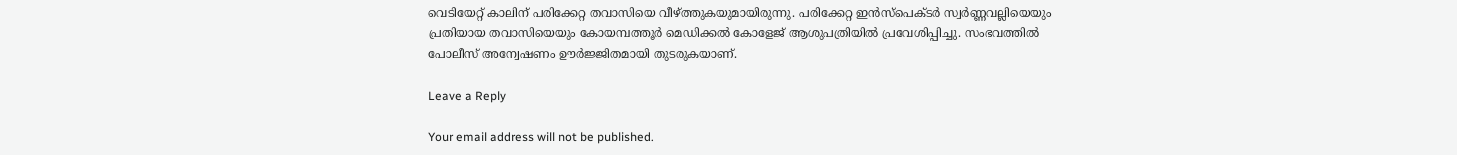വെടിയേറ്റ് കാലിന് പരിക്കേറ്റ തവാസിയെ വീഴ്ത്തുകയുമായിരുന്നു. പരിക്കേറ്റ ഇൻസ്‌പെക്ടർ സ്വർണ്ണവല്ലിയെയും പ്രതിയായ തവാസിയെയും കോയമ്പത്തൂർ മെഡിക്കൽ കോളേജ് ആശുപത്രിയിൽ പ്രവേശിപ്പിച്ചു. സംഭവത്തിൽ പോലീസ് അന്വേഷണം ഊർജ്ജിതമായി തുടരുകയാണ്.

Leave a Reply

Your email address will not be published.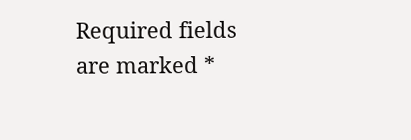Required fields are marked *